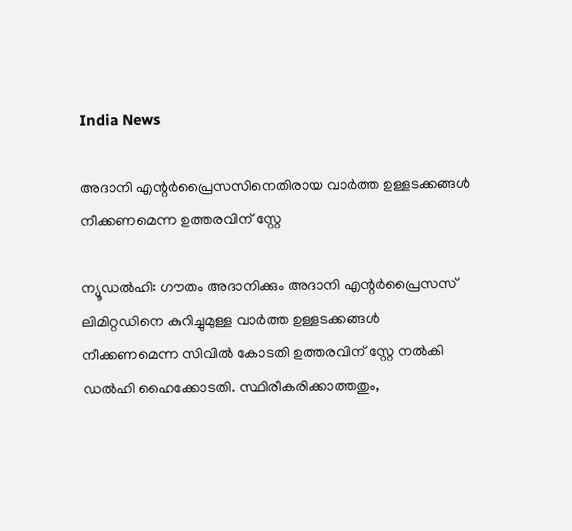India News

അദാനി എന്റർപ്രൈസസിനെതിരായ വാർത്ത ഉള്ളടക്കങ്ങൾ നീക്കണമെന്ന ഉത്തരവിന് സ്റ്റേ

ന്യൂഡൽഹി: ഗൗതം അദാനിക്കും അദാനി എന്റർപ്രൈസസ് ലിമിറ്റഡിനെ കുറിച്ചുമുള്ള വാർത്ത ഉള്ളടക്കങ്ങൾ നീക്കണമെന്ന സിവിൽ കോടതി ഉത്തരവിന് സ്റ്റേ നൽകി ഡൽഹി ഹൈക്കോടതി. സ്ഥിരീകരിക്കാത്തതും,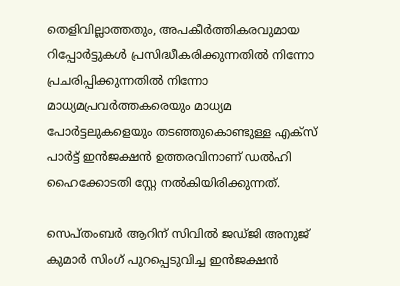തെളിവില്ലാത്തതും, അപകീര്‍ത്തികരവുമായ റിപ്പോര്‍ട്ടുകള്‍ പ്രസിദ്ധീകരിക്കുന്നതില്‍ നിന്നോ പ്രചരിപ്പിക്കുന്നതില്‍ നിന്നോ മാധ്യമപ്രവര്‍ത്തകരെയും മാധ്യമ പോര്‍ട്ടലുകളെയും തടഞ്ഞുകൊണ്ടുള്ള എക്സ് പാര്‍ട്ട് ഇന്‍ജക്ഷന്‍ ഉത്തരവിനാണ് ഡൽഹി ഹൈക്കോടതി സ്റ്റേ നൽകിയിരിക്കുന്നത്.

സെപ്തംബർ ആറിന് സിവിൽ ജഡ്ജി അനുജ് കുമാർ സിംഗ് പുറപ്പെടുവിച്ച ഇൻജക്ഷൻ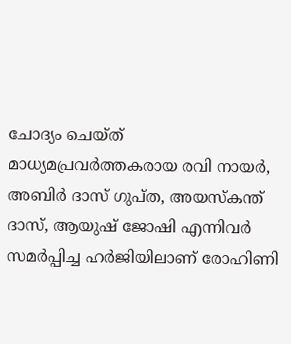ചോദ്യം ചെയ്ത് മാധ്യമപ്രവർത്തകരായ രവി നായർ, അബിർ ദാസ് ഗുപ്ത, അയസ്‌കന്ത് ദാസ്, ആയുഷ് ജോഷി എന്നിവർ സമർപ്പിച്ച ഹർജിയിലാണ് രോഹിണി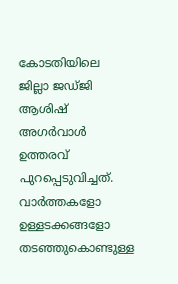കോടതിയിലെ ജില്ലാ ജഡ്ജി ആശിഷ് അഗർവാൾ ഉത്തരവ് പുറപ്പെടുവിച്ചത്. വാർത്തകളോ ഉള്ളടക്കങ്ങളോ തടഞ്ഞുകൊണ്ടുള്ള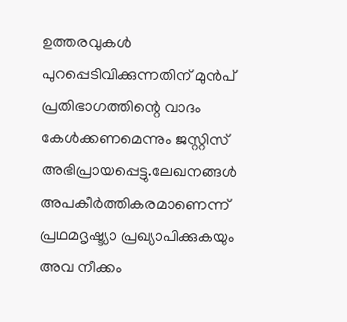ഉത്തരവുകൾ പുറപ്പെടിവിക്കുന്നതിന് മുൻപ് പ്രതിഭാഗത്തിന്റെ വാദം കേൾക്കണമെന്നും ജസ്റ്റിസ് അഭിപ്രായപ്പെട്ടു.ലേഖനങ്ങൾ അപകീർത്തികരമാണെന്ന് പ്രഥമദൃഷ്ട്യാ പ്രഖ്യാപിക്കുകയും അവ നീക്കം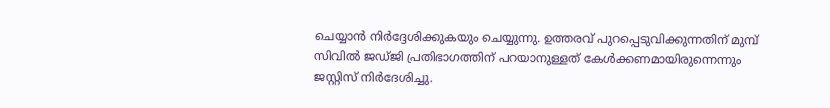ചെയ്യാൻ നിർദ്ദേശിക്കുകയും ചെയ്യുന്നു. ഉത്തരവ് പുറപ്പെടുവിക്കുന്നതിന് മുമ്പ് സിവിൽ ജഡ്ജി പ്രതിഭാഗത്തിന് പറയാനുള്ളത് കേൾക്കണമായിരുന്നെന്നും ജസ്റ്റിസ് നിർദേശിച്ചു.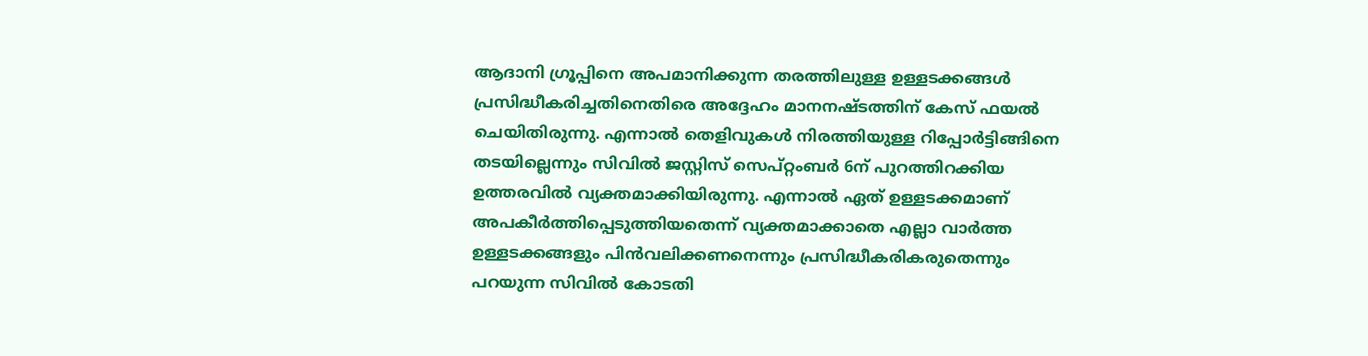ആദാനി ഗ്രൂപ്പിനെ അപമാനിക്കുന്ന തരത്തിലുള്ള ഉള്ളടക്കങ്ങൾ പ്രസിദ്ധീകരിച്ചതിനെതിരെ അദ്ദേഹം മാനനഷ്ടത്തിന് കേസ് ഫയൽ ചെയിതിരുന്നു. എന്നാൽ തെളിവുകൾ നിരത്തിയുള്ള റിപ്പോർട്ടിങ്ങിനെ തടയില്ലെന്നും സിവിൽ ജസ്റ്റിസ് സെപ്റ്റംബർ 6ന് പുറത്തിറക്കിയ ഉത്തരവിൽ വ്യക്തമാക്കിയിരുന്നു. എന്നാൽ ഏത് ഉള്ളടക്കമാണ് അപകീർത്തിപ്പെടുത്തിയതെന്ന് വ്യക്തമാക്കാതെ എല്ലാ വാർത്ത ഉള്ളടക്കങ്ങളും പിൻവലിക്കണനെന്നും പ്രസിദ്ധീകരികരുതെന്നും പറയുന്ന സിവിൽ കോടതി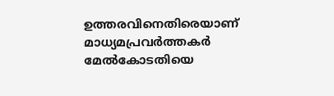ഉത്തരവിനെതിരെയാണ് മാധ്യമപ്രവർത്തകർ മേൽകോടതിയെ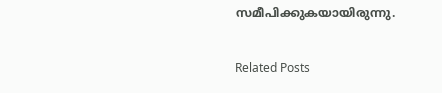സമീപിക്കുകയായിരുന്നു.

Related Posts